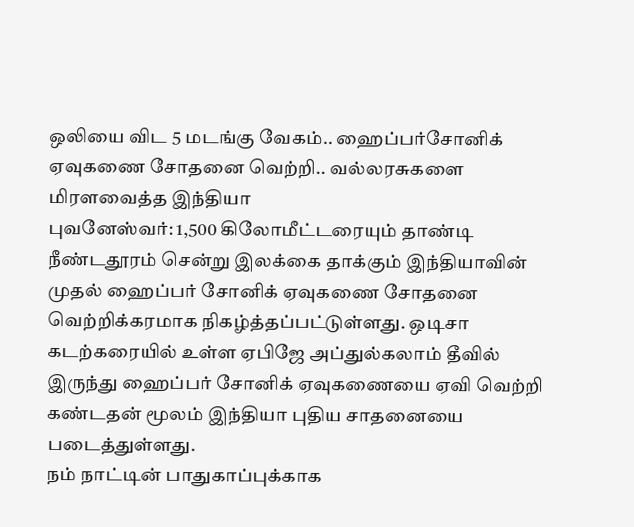ஒலியை விட 5 மடங்கு வேகம்.. ஹைப்பர்சோனிக் ஏவுகணை சோதனை வெற்றி.. வல்லரசுகளை மிரளவைத்த இந்தியா
புவனேஸ்வர்: 1,500 கிலோமீட்டரையும் தாண்டி நீண்டதூரம் சென்று இலக்கை தாக்கும் இந்தியாவின் முதல் ஹைப்பர் சோனிக் ஏவுகணை சோதனை வெற்றிக்கரமாக நிகழ்த்தப்பட்டுள்ளது. ஒடிசா கடற்கரையில் உள்ள ஏபிஜே அப்துல்கலாம் தீவில் இருந்து ஹைப்பர் சோனிக் ஏவுகணையை ஏவி வெற்றி கண்டதன் மூலம் இந்தியா புதிய சாதனையை படைத்துள்ளது.
நம் நாட்டின் பாதுகாப்புக்காக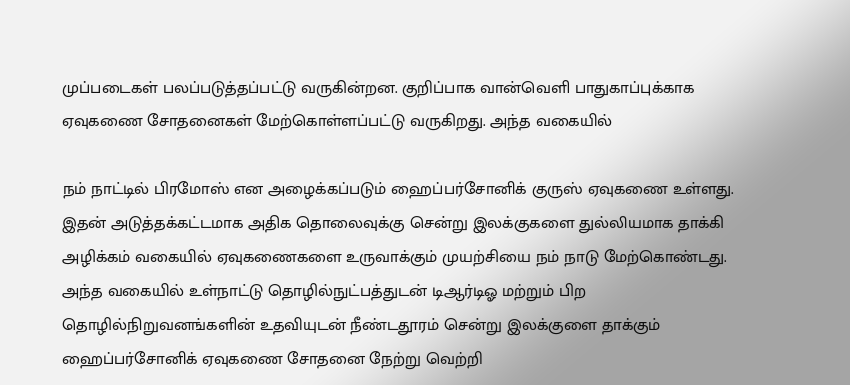முப்படைகள் பலப்படுத்தப்பட்டு வருகின்றன. குறிப்பாக வான்வெளி பாதுகாப்புக்காக ஏவுகணை சோதனைகள் மேற்கொள்ளப்பட்டு வருகிறது. அந்த வகையில்

நம் நாட்டில் பிரமோஸ் என அழைக்கப்படும் ஹைப்பர்சோனிக் குருஸ் ஏவுகணை உள்ளது. இதன் அடுத்தக்கட்டமாக அதிக தொலைவுக்கு சென்று இலக்குகளை துல்லியமாக தாக்கி அழிக்கம் வகையில் ஏவுகணைகளை உருவாக்கும் முயற்சியை நம் நாடு மேற்கொண்டது.
அந்த வகையில் உள்நாட்டு தொழில்நுட்பத்துடன் டிஆர்டிஓ மற்றும் பிற தொழில்நிறுவனங்களின் உதவியுடன் நீண்டதூரம் சென்று இலக்குளை தாக்கும் ஹைப்பர்சோனிக் ஏவுகணை சோதனை நேற்று வெற்றி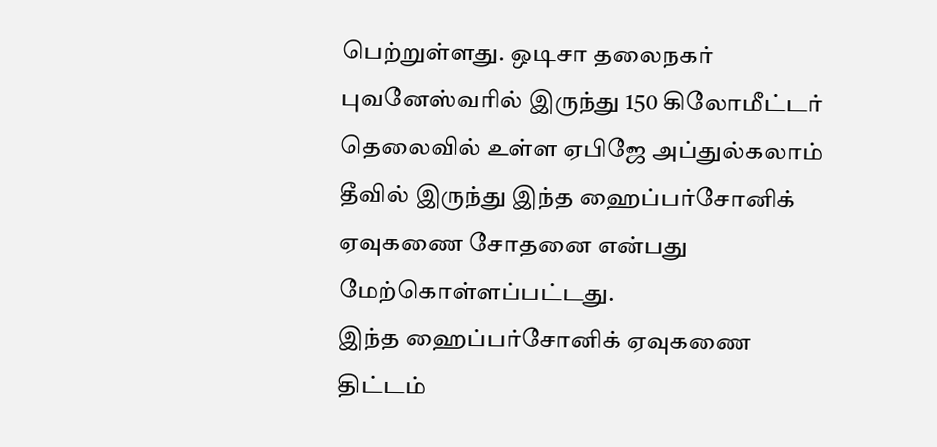பெற்றுள்ளது. ஒடிசா தலைநகர் புவனேஸ்வரில் இருந்து 150 கிலோமீட்டர் தெலைவில் உள்ள ஏபிஜே அப்துல்கலாம் தீவில் இருந்து இந்த ஹைப்பர்சோனிக் ஏவுகணை சோதனை என்பது மேற்கொள்ளப்பட்டது.
இந்த ஹைப்பர்சோனிக் ஏவுகணை திட்டம்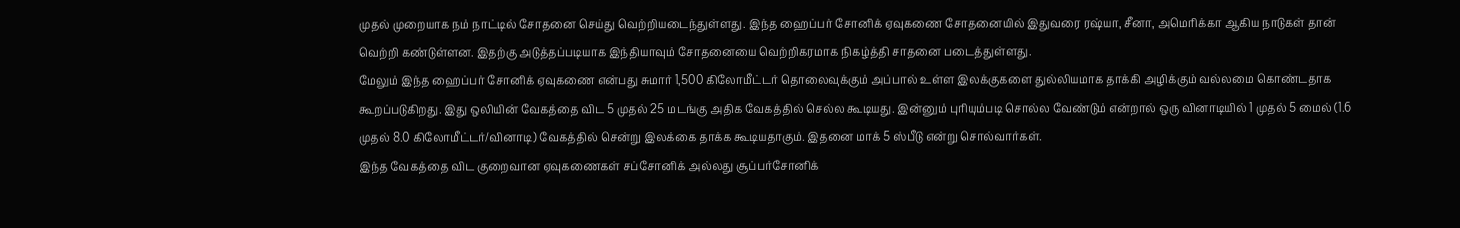முதல் முறையாக நம் நாட்டில் சோதனை செய்து வெற்றியடைந்துள்ளது. இந்த ஹைப்பர் சோனிக் ஏவுகணை சோதனையில் இதுவரை ரஷ்யா, சீனா, அமெரிக்கா ஆகிய நாடுகள் தான் வெற்றி கண்டுள்ளன. இதற்கு அடுத்தப்படியாக இந்தியாவும் சோதனையை வெற்றிகரமாக நிகழ்த்தி சாதனை படைத்துள்ளது.
மேலும் இந்த ஹைப்பர் சோனிக் ஏவுகணை என்பது சுமார் 1,500 கிலோமீட்டர் தொலைவுக்கும் அப்பால் உள்ள இலக்குகளை துல்லியமாக தாக்கி அழிக்கும் வல்லமை கொண்டதாக கூறப்படுகிறது. இது ஒலியின் வேகத்தை விட 5 முதல் 25 மடங்கு அதிக வேகத்தில் செல்ல கூடியது. இன்னும் புரியும்படி சொல்ல வேண்டும் என்றால் ஒரு வினாடியில் 1 முதல் 5 மைல் (1.6 முதல் 8.0 கிலோமீட்டர்/வினாடி) வேகத்தில் சென்று இலக்கை தாக்க கூடியதாகும். இதனை மாக் 5 ஸ்பீடு என்று சொல்வார்கள்.
இந்த வேகத்தை விட குறைவான ஏவுகணைகள் சப்சோனிக் அல்லது சூப்பர்சோனிக்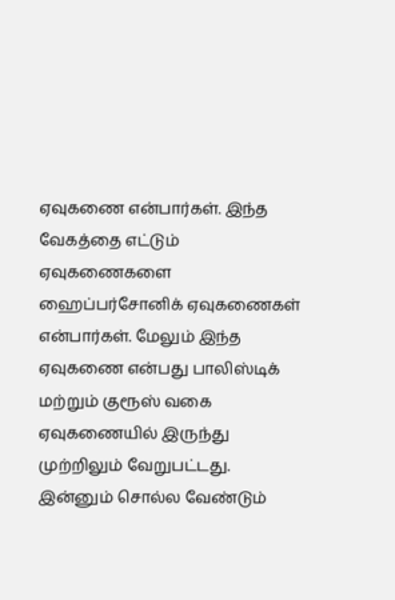ஏவுகணை என்பார்கள். இந்த வேகத்தை எட்டும் ஏவுகணைகளை ஹைப்பர்சோனிக் ஏவுகணைகள் என்பார்கள். மேலும் இந்த ஏவுகணை என்பது பாலிஸ்டிக் மற்றும் குரூஸ் வகை ஏவுகணையில் இருந்து முற்றிலும் வேறுபட்டது. இன்னும் சொல்ல வேண்டும்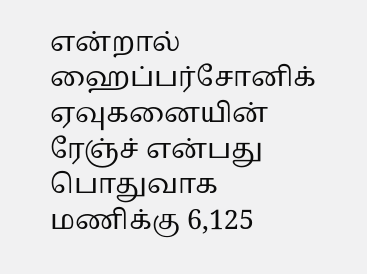என்றால் ஹைப்பர்சோனிக் ஏவுகனையின் ரேஞ்ச் என்பது பொதுவாக மணிக்கு 6,125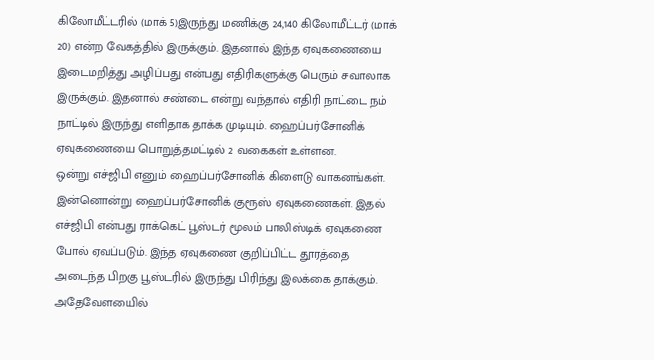கிலோமீட்டரில் (மாக் 5)இருந்து மணிக்கு 24,140 கிலோமீட்டர் (மாக் 20) என்ற வேகத்தில் இருக்கும். இதனால் இந்த ஏவுகணையை இடைமறித்து அழிப்பது என்பது எதிரிகளுக்கு பெரும் சவாலாக இருக்கும். இதனால் சண்டை என்று வந்தால் எதிரி நாட்டை நம் நாட்டில் இருந்து எளிதாக தாக்க முடியும். ஹைப்பர்சோனிக் ஏவுகணையை பொறுத்தமட்டில் 2 வகைகள் உள்ளன.
ஒன்று எச்ஜிபி எனும் ஹைப்பர்சோனிக் கிளைடு வாகனங்கள். இன்னொன்று ஹைப்பர்சோனிக் குரூஸ் ஏவுகணைகள். இதல் எச்ஜிபி என்பது ராக்கெட் பூஸ்டர் மூலம் பாலிஸ்டிக் ஏவுகணை போல் ஏவப்படும். இந்த ஏவுகணை குறிப்பிட்ட தூரத்தை அடைந்த பிறகு பூஸ்டரில் இருந்து பிரிந்து இலக்கை தாக்கும். அதேவேளயைில்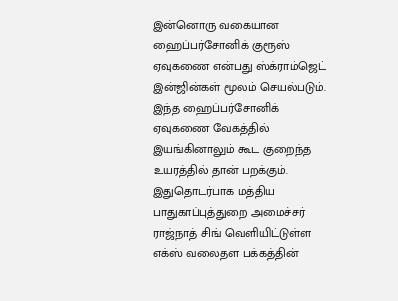இன்னொரு வகையான ஹைப்பர்சோனிக் குரூஸ் ஏவுகணை என்பது ஸ்க்ராம்ஜெட் இன்ஜின்கள் மூலம் செயல்படும். இந்த ஹைப்பர்சோனிக் ஏவுகணை வேகத்தில் இயங்கினாலும் கூட குறைந்த உயரத்தில் தான் பறக்கும்.
இதுதொடர்பாக மத்திய பாதுகாப்புத்துறை அமைச்சர் ராஜ்நாத் சிங் வெளியிட்டுள்ள எக்ஸ் வலைதள பக்கத்தின்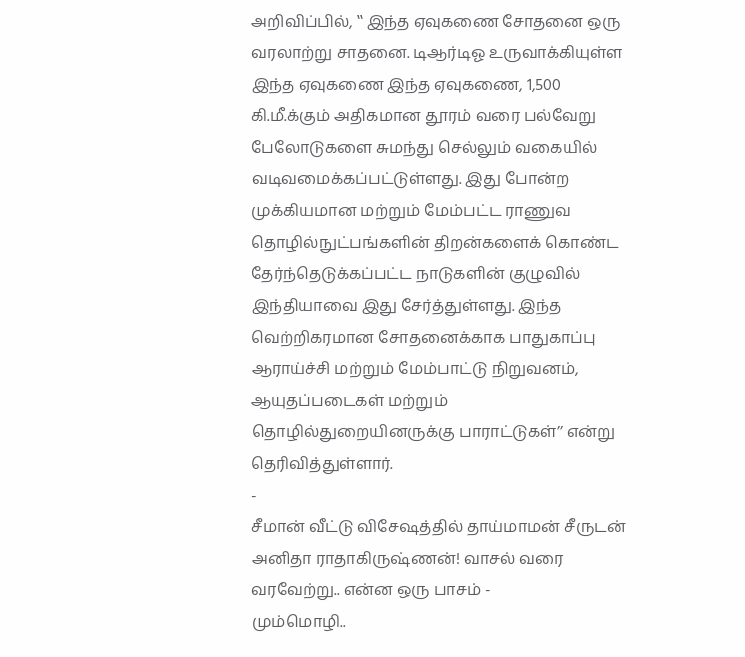அறிவிப்பில், ‛‛ இந்த ஏவுகணை சோதனை ஒரு வரலாற்று சாதனை. டிஆர்டிஓ உருவாக்கியுள்ள இந்த ஏவுகணை இந்த ஏவுகணை, 1,500 கி.மீ.க்கும் அதிகமான தூரம் வரை பல்வேறு பேலோடுகளை சுமந்து செல்லும் வகையில் வடிவமைக்கப்பட்டுள்ளது. இது போன்ற முக்கியமான மற்றும் மேம்பட்ட ராணுவ தொழில்நுட்பங்களின் திறன்களைக் கொண்ட தேர்ந்தெடுக்கப்பட்ட நாடுகளின் குழுவில் இந்தியாவை இது சேர்த்துள்ளது. இந்த வெற்றிகரமான சோதனைக்காக பாதுகாப்பு ஆராய்ச்சி மற்றும் மேம்பாட்டு நிறுவனம், ஆயுதப்படைகள் மற்றும் தொழில்துறையினருக்கு பாராட்டுகள்’’ என்று தெரிவித்துள்ளார்.
-
சீமான் வீட்டு விசேஷத்தில் தாய்மாமன் சீருடன் அனிதா ராதாகிருஷ்ணன்! வாசல் வரை வரவேற்று.. என்ன ஒரு பாசம் -
மும்மொழி..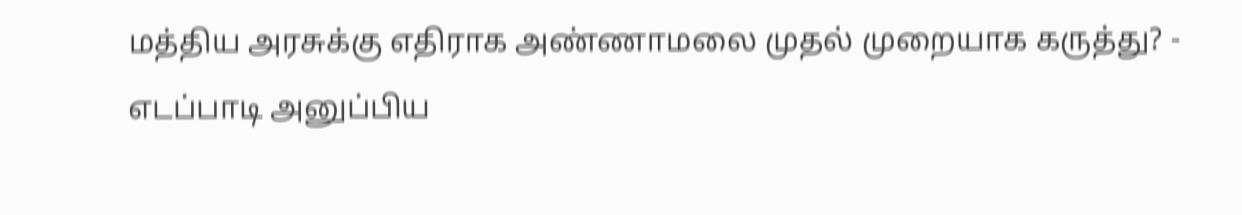மத்திய அரசுக்கு எதிராக அண்ணாமலை முதல் முறையாக கருத்து? -
எடப்பாடி அனுப்பிய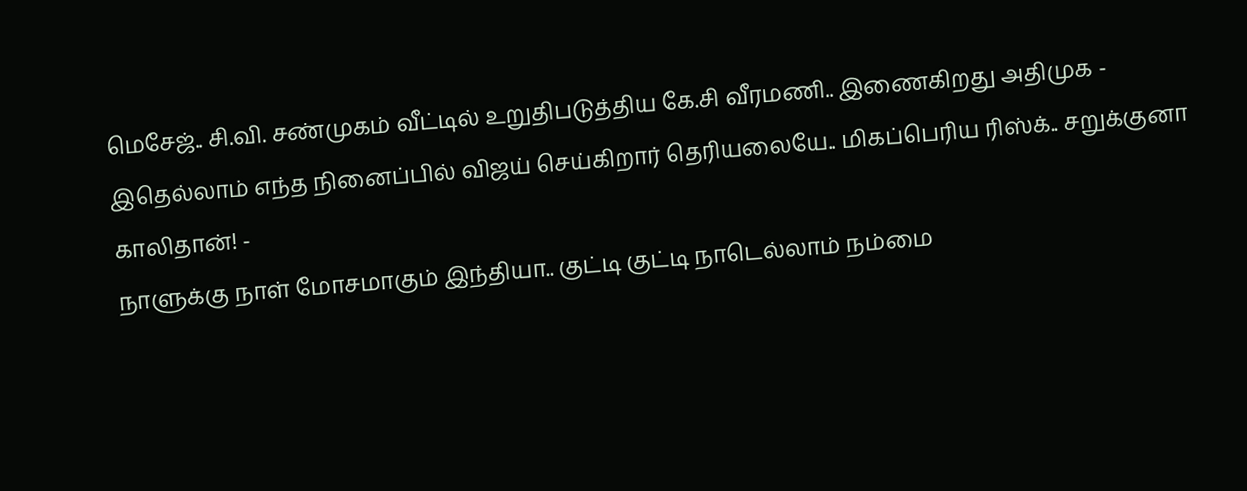மெசேஜ்.. சி.வி. சண்முகம் வீட்டில் உறுதிபடுத்திய கே.சி வீரமணி.. இணைகிறது அதிமுக -
இதெல்லாம் எந்த நினைப்பில் விஜய் செய்கிறார் தெரியலையே.. மிகப்பெரிய ரிஸ்க்.. சறுக்குனா காலிதான்! -
நாளுக்கு நாள் மோசமாகும் இந்தியா.. குட்டி குட்டி நாடெல்லாம் நம்மை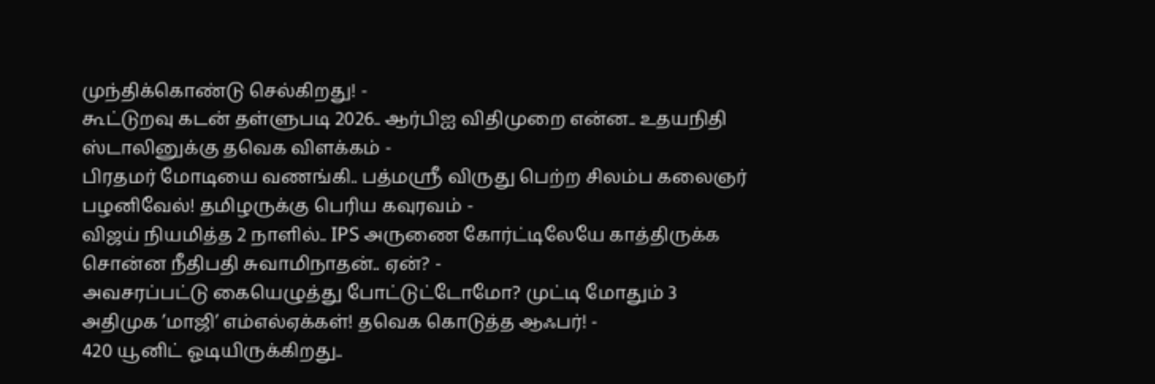முந்திக்கொண்டு செல்கிறது! -
கூட்டுறவு கடன் தள்ளுபடி 2026.. ஆர்பிஐ விதிமுறை என்ன.. உதயநிதி ஸ்டாலினுக்கு தவெக விளக்கம் -
பிரதமர் மோடியை வணங்கி.. பத்மஸ்ரீ விருது பெற்ற சிலம்ப கலைஞர் பழனிவேல்! தமிழருக்கு பெரிய கவுரவம் -
விஜய் நியமித்த 2 நாளில்.. IPS அருணை கோர்ட்டிலேயே காத்திருக்க சொன்ன நீதிபதி சுவாமிநாதன்.. ஏன்? -
அவசரப்பட்டு கையெழுத்து போட்டுட்டோமோ? முட்டி மோதும் 3 அதிமுக ’மாஜி’ எம்எல்ஏக்கள்! தவெக கொடுத்த ஆஃபர்! -
420 யூனிட் ஓடியிருக்கிறது..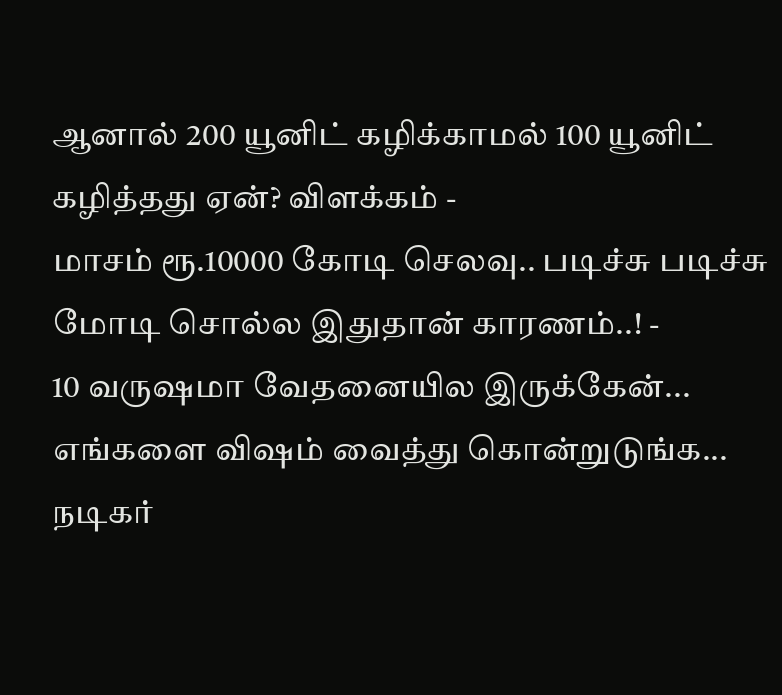ஆனால் 200 யூனிட் கழிக்காமல் 100 யூனிட் கழித்தது ஏன்? விளக்கம் -
மாசம் ரூ.10000 கோடி செலவு.. படிச்சு படிச்சு மோடி சொல்ல இதுதான் காரணம்..! -
10 வருஷமா வேதனையில இருக்கேன்... எங்களை விஷம் வைத்து கொன்றுடுங்க... நடிகர்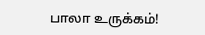பாலா உருக்கம்!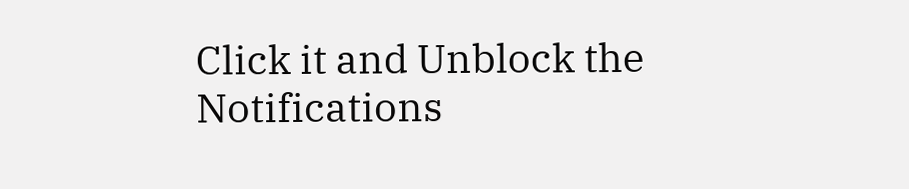Click it and Unblock the Notifications